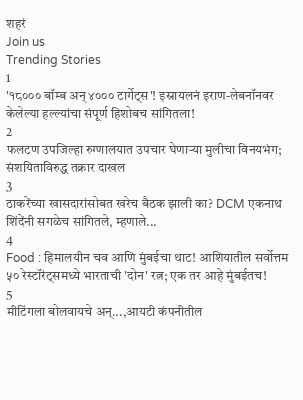शहरं
Join us
Trending Stories
1
'१८००० बॉम्ब अन् ४००० टार्गेट्स'! इस्रायलनं इराण-लेबनॉनवर केलेल्या हल्ल्यांचा संपूर्ण हिशोबच सांगितला!
2
फलटण उपजिल्हा रुग्णालयात उपचार घेणाऱ्या मुलीचा विनयभंग; संशयिताविरुद्ध तक्रार दाखल
3
ठाकरेंच्या खासदारांसोबत खरेच बैठक झाली का? DCM एकनाथ शिंदेंनी सगळेच सांगितले, म्हणाले...
4
Food : हिमालयीन चव आणि मुंबईचा थाट! आशियातील सर्वोत्तम ५० रेस्टॉरंट्समध्ये भारताची 'दोन' रत्न; एक तर आहे मुंबईतच!
5
मीटिंगला बोलवायचे अन्...,आयटी कंपनीतील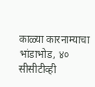काळ्या कारनाम्याचा भांडाभोड, ४० सीसीटीव्ही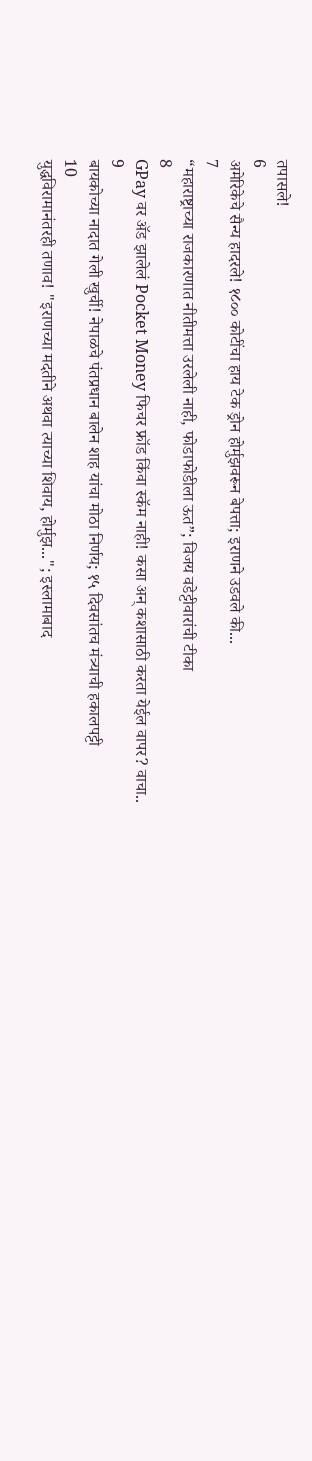तपासले!
6
अमेरिकेचे सैन्य हादरले! १८०० कोटींचा हाय टेक ड्रोन होर्मुझवरून बेपत्ता; इराणने उडवले की...
7
“महाराष्ट्राच्या राजकारणात नीतीमत्ता उरलेली नाही, फोडाफोडीला ऊत”; विजय वडेट्टीवारांची टीका
8
GPay वर ॲड झालेलं Pocket Money फिचर फ्रॉड किंवा स्कॅम नाही! कसा अन् कशासाठी करता येईल वापर? वाचा..
9
बायकोच्या नादात गेली खुर्ची! नेपाळचे पंतप्रधान बालेन शाह यांचा मोठा निर्णय; १५ दिवसांतच मंत्र्याची हकालपट्टी
10
युद्धविरामानंतरही तणाव! "इराणच्या मदतीने अथवा त्याच्या शिवाय, होर्मुझ..."; इस्लामाबाद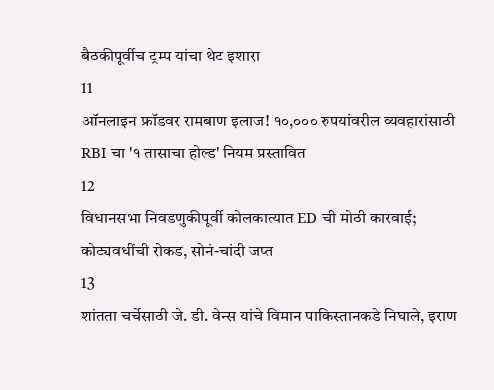बैठकीपूर्वीच ट्रम्प यांचा थेट इशारा
11
ऑनलाइन फ्रॉडवर रामबाण इलाज! १०,००० रुपयांवरील व्यवहारांसाठी RBI चा '१ तासाचा होल्ड' नियम प्रस्तावित
12
विधानसभा निवडणुकीपूर्वी कोलकात्यात ED ची मोठी कारवाई; कोट्यवधींची रोकड, सोनं-चांदी जप्त
13
शांतता चर्चेसाठी जे. डी. वेन्स यांचे विमान पाकिस्तानकडे निघाले, इराण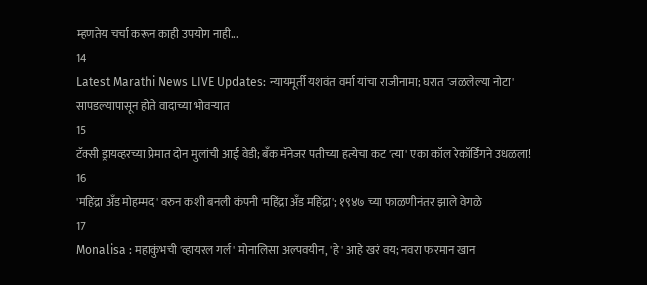म्हणतेय चर्चा करून काही उपयोग नाही...
14
Latest Marathi News LIVE Updates: न्यायमूर्ती यशवंत वर्मा यांचा राजीनामा; घरात 'जळलेल्या नोटा' सापडल्यापासून होते वादाच्या भोवऱ्यात
15
टॅक्सी ड्रायव्हरच्या प्रेमात दोन मुलांची आई वेडी; बँक मॅनेजर पतीच्या हत्येचा कट 'त्या' एका कॉल रेकॉर्डिंगने उधळला!
16
'महिंद्रा अँड मोहम्मद' वरुन कशी बनली कंपनी 'महिंद्रा अँड महिंद्रा'; १९४७ च्या फाळणीनंतर झाले वेगळे
17
Monalisa : महाकुंभची 'व्हायरल गर्ल' मोनालिसा अल्पवयीन, 'हे' आहे खरं वय; नवरा फरमान खान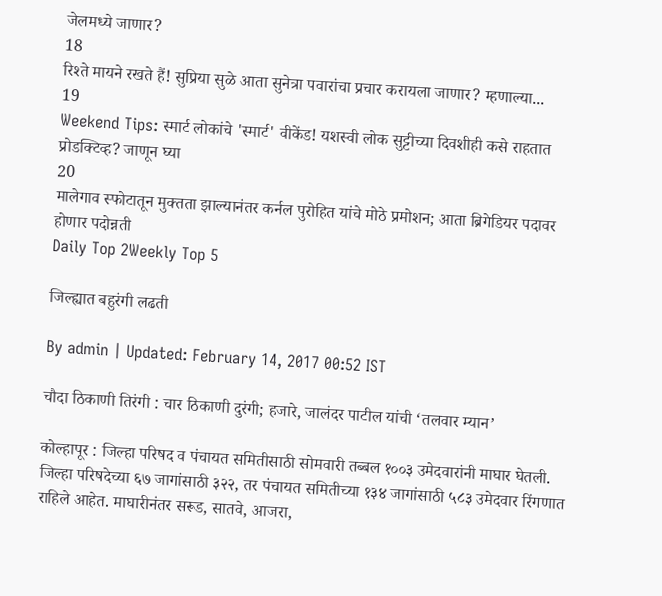जेलमध्ये जाणार?
18
रिश्ते मायने रखते हैं! सुप्रिया सुळे आता सुनेत्रा पवारांचा प्रचार करायला जाणार? म्हणाल्या...
19
Weekend Tips: स्मार्ट लोकांचे 'स्मार्ट' वीकेंड! यशस्वी लोक सुट्टीच्या दिवशीही कसे राहतात प्रोडक्टिव्ह? जाणून घ्या
20
मालेगाव स्फोटातून मुक्तता झाल्यानंतर कर्नल पुरोहित यांचे मोठे प्रमोशन; आता ब्रिगेडियर पदावर होणार पदोन्नती
Daily Top 2Weekly Top 5

जिल्ह्यात बहुरंगी लढती

By admin | Updated: February 14, 2017 00:52 IST

चौदा ठिकाणी तिरंगी : चार ठिकाणी दुरंगी; हजारे, जालंदर पाटील यांची ‘तलवार म्यान’

कोल्हापूर : जिल्हा परिषद व पंचायत समितीसाठी सोमवारी तब्बल १००३ उमेदवारांनी माघार घेतली. जिल्हा परिषदेच्या ६७ जागांसाठी ३२२, तर पंचायत समितीच्या १३४ जागांसाठी ५८३ उमेदवार रिंगणात राहिले आहेत. माघारीनंतर सरूड, सातवे, आजरा,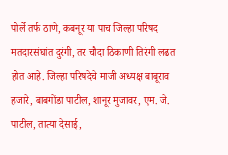पोर्ले तर्फ ठाणे, कबनूर या पाच जिल्हा परिषद मतदारसंघांत दुरंगी, तर चौदा ठिकाणी तिरंगी लढत होत आहे. जिल्हा परिषदेचे माजी अध्यक्ष बाबूराव हजारे, बाबगोंडा पाटील, शानूर मुजावर, एम. जे. पाटील, तात्या देसाई,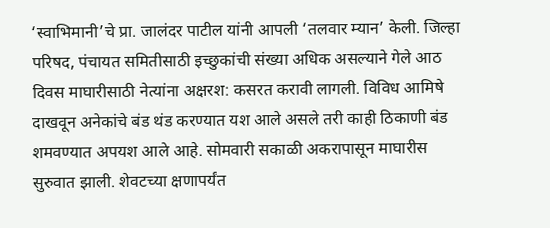‘स्वाभिमानी’चे प्रा. जालंदर पाटील यांनी आपली ‘तलवार म्यान’ केली. जिल्हा परिषद, पंचायत समितीसाठी इच्छुकांची संख्या अधिक असल्याने गेले आठ दिवस माघारीसाठी नेत्यांना अक्षरश: कसरत करावी लागली. विविध आमिषे दाखवून अनेकांचे बंड थंड करण्यात यश आले असले तरी काही ठिकाणी बंड शमवण्यात अपयश आले आहे. सोमवारी सकाळी अकरापासून माघारीस सुरुवात झाली. शेवटच्या क्षणापर्यंत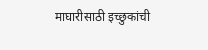माघारीसाठी इच्छुकांची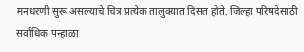मनधरणी सुरू असल्याचे चित्र प्रत्येक तालुक्यात दिसत होते. जिल्हा परिषदेसाठी सर्वाधिक पन्हाळा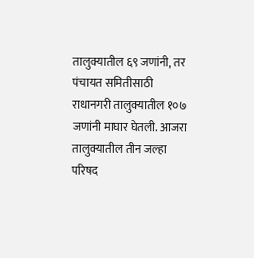तालुक्यातील ६९ जणांनी, तर पंचायत समितीसाठी राधानगरी तालुक्यातील १०७ जणांनी माघार घेतली. आजरा तालुक्यातील तीन जल्हा परिषद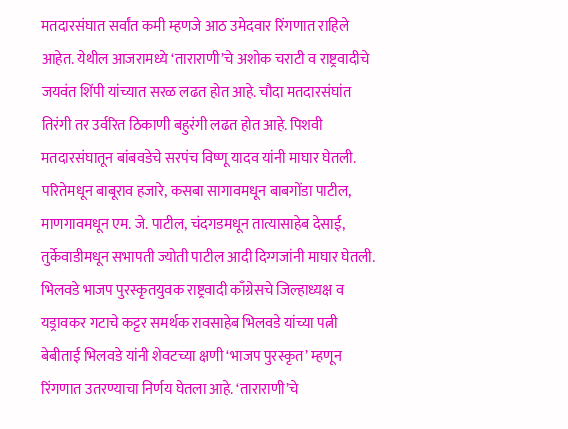मतदारसंघात सर्वांत कमी म्हणजे आठ उमेदवार रिंगणात राहिले आहेत. येथील आजरामध्ये ‘ताराराणी’चे अशोक चराटी व राष्ट्रवादीचे जयवंत शिंपी यांच्यात सरळ लढत होत आहे. चौदा मतदारसंघांत तिरंगी तर उर्वरित ठिकाणी बहुरंगी लढत होत आहे. पिशवी मतदारसंघातून बांबवडेचे सरपंच विष्णू यादव यांनी माघार घेतली. परितेमधून बाबूराव हजारे, कसबा सागावमधून बाबगोंडा पाटील, माणगावमधून एम. जे. पाटील, चंदगडमधून तात्यासाहेब देसाई, तुर्केवाडीमधून सभापती ज्योती पाटील आदी दिग्गजांनी माघार घेतली. भिलवडे भाजप पुरस्कृतयुवक राष्ट्रवादी काँग्रेसचे जिल्हाध्यक्ष व यड्रावकर गटाचे कट्टर समर्थक रावसाहेब भिलवडे यांच्या पत्नी बेबीताई भिलवडे यांनी शेवटच्या क्षणी ‘भाजप पुरस्कृत’ म्हणून रिंगणात उतरण्याचा निर्णय घेतला आहे. ‘ताराराणी’चे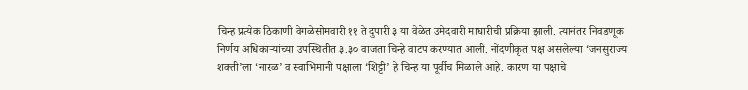चिन्ह प्रत्येक ठिकाणी वेगळेसोमवारी ११ ते दुपारी ३ या वेळेत उमेदवारी माघारीची प्रक्रिया झाली. त्यानंतर निवडणूक निर्णय अधिकाऱ्यांच्या उपस्थितीत ३.३० वाजता चिन्हे वाटप करण्यात आली. नोंदणीकृत पक्ष असलेल्या ‘जनसुराज्य शक्ती’ला ‘नारळ’ व स्वाभिमानी पक्षाला ‘शिट्टी’ हे चिन्ह या पूर्वीच मिळाले आहे. कारण या पक्षाचे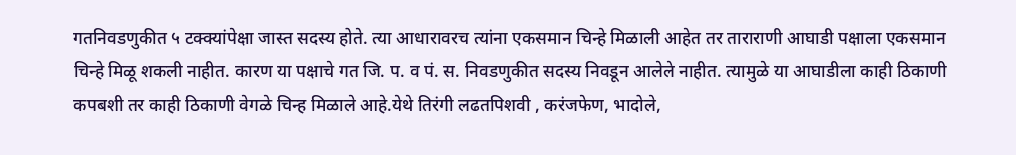गतनिवडणुकीत ५ टक्क्यांपेक्षा जास्त सदस्य होते. त्या आधारावरच त्यांना एकसमान चिन्हे मिळाली आहेत तर ताराराणी आघाडी पक्षाला एकसमान चिन्हे मिळू शकली नाहीत. कारण या पक्षाचे गत जि. प. व पं. स. निवडणुकीत सदस्य निवडून आलेले नाहीत. त्यामुळे या आघाडीला काही ठिकाणी कपबशी तर काही ठिकाणी वेगळे चिन्ह मिळाले आहे.येथे तिरंगी लढतपिशवी , करंजफेण, भादोले,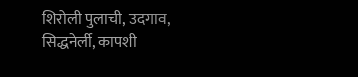शिरोली पुलाची, उदगाव, सिद्धनेर्ली, कापशी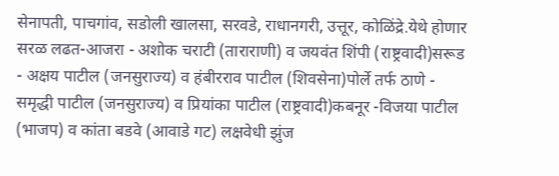सेनापती, पाचगांव, सडोली खालसा, सरवडे, राधानगरी, उत्तूर, कोळिंद्रे.येथे होणार सरळ लढत-आजरा - अशोक चराटी (ताराराणी) व जयवंत शिंपी (राष्ट्रवादी)सरूड - अक्षय पाटील (जनसुराज्य) व हंबीरराव पाटील (शिवसेना)पोर्ले तर्फ ठाणे - समृद्धी पाटील (जनसुराज्य) व प्रियांका पाटील (राष्ट्रवादी)कबनूर -विजया पाटील (भाजप) व कांता बडवे (आवाडे गट) लक्षवेधी झुंज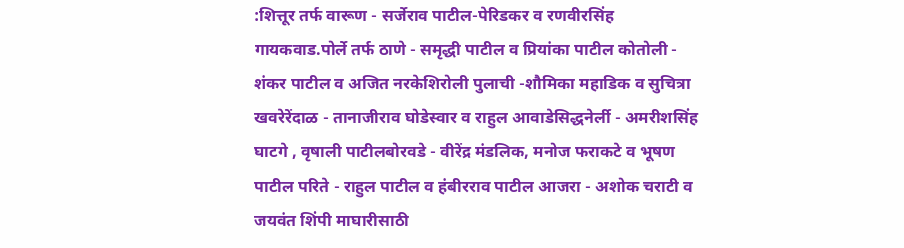:शित्तूर तर्फ वारूण - सर्जेराव पाटील-पेरिडकर व रणवीरसिंह गायकवाड.पोर्ले तर्फ ठाणे - समृद्धी पाटील व प्रियांका पाटील कोतोली - शंकर पाटील व अजित नरकेशिरोली पुलाची -शौमिका महाडिक व सुचित्रा खवरेरेंदाळ - तानाजीराव घोडेस्वार व राहुल आवाडेसिद्धनेर्ली - अमरीशसिंह घाटगे , वृषाली पाटीलबोरवडे - वीरेंद्र मंडलिक, मनोज फराकटे व भूषण पाटील परिते - राहुल पाटील व हंबीरराव पाटील आजरा - अशोक चराटी व जयवंत शिंपी माघारीसाठी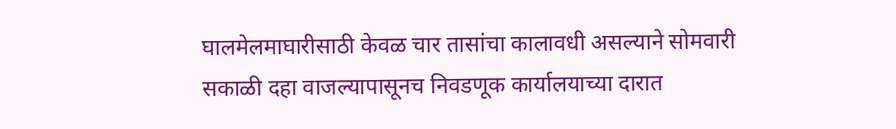घालमेलमाघारीसाठी केवळ चार तासांचा कालावधी असल्याने सोमवारी सकाळी दहा वाजल्यापासूनच निवडणूक कार्यालयाच्या दारात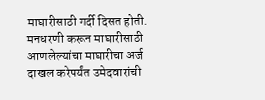माघारीसाठी गर्दी दिसत होती. मनधरणी करून माघारीसाठी आणलेल्यांचा माघारीचा अर्ज दाखल करेपर्यंत उमेदवारांची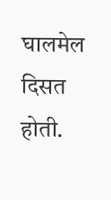घालमेल दिसत होती.